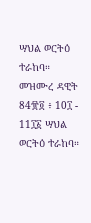ሣህል ወርትዕ ተራከባ። መዝሙረ ዳዊት 84፹፬ ፥ 10፲ - 11፲፩ ሣህል ወርትዕ ተራከባ።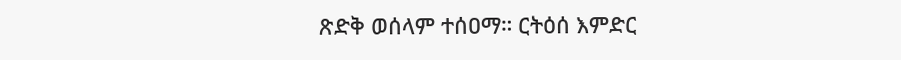ጽድቅ ወሰላም ተሰዐማ። ርትዕሰ እምድር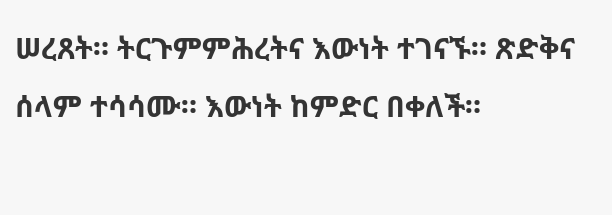ሠረጸት። ትርጉምምሕረትና እውነት ተገናኙ። ጽድቅና ሰላም ተሳሳሙ። እውነት ከምድር በቀለች።